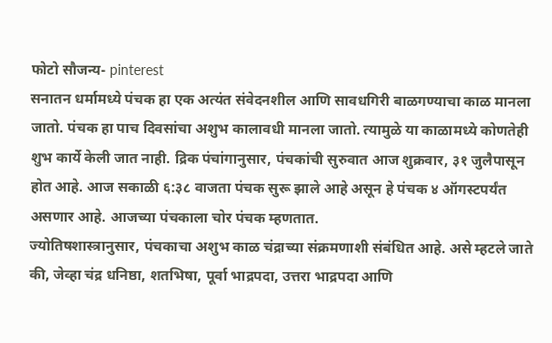फोटो सौजन्य- pinterest
सनातन धर्मामध्ये पंचक हा एक अत्यंत संवेदनशील आणि सावधगिरी बाळगण्याचा काळ मानला जातो. पंचक हा पाच दिवसांचा अशुभ कालावधी मानला जातो. त्यामुळे या काळामध्ये कोणतेही शुभ कार्ये केली जात नाही. द्रिक पंचांगानुसार, पंचकांची सुरुवात आज शुक्रवार, ३१ जुलैपासून होत आहे. आज सकाळी ६:३८ वाजता पंचक सुरू झाले आहे असून हे पंचक ४ ऑगस्टपर्यंत असणार आहे. आजच्या पंचकाला चोर पंचक म्हणतात.
ज्योतिषशास्त्रानुसार, पंचकाचा अशुभ काळ चंद्राच्या संक्रमणाशी संबंधित आहे. असे म्हटले जाते की, जेव्हा चंद्र धनिष्ठा, शतभिषा, पूर्वा भाद्रपदा, उत्तरा भाद्रपदा आणि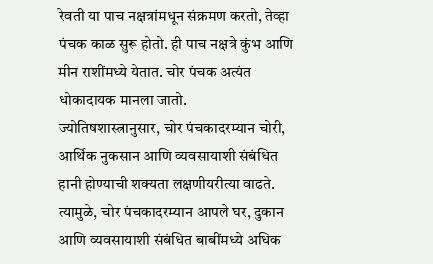रेवती या पाच नक्षत्रांमधून संक्रमण करतो, तेव्हा पंचक काळ सुरू होतो. ही पाच नक्षत्रे कुंभ आणि मीन राशींमध्ये येतात. चोर पंचक अत्यंत धोकादायक मानला जातो.
ज्योतिषशास्त्रानुसार, चोर पंचकादरम्यान चोरी, आर्थिक नुकसान आणि व्यवसायाशी संबंधित हानी होण्याची शक्यता लक्षणीयरीत्या वाढते. त्यामुळे, चोर पंचकादरम्यान आपले घर, दुकान आणि व्यवसायाशी संबंधित बाबींमध्ये अधिक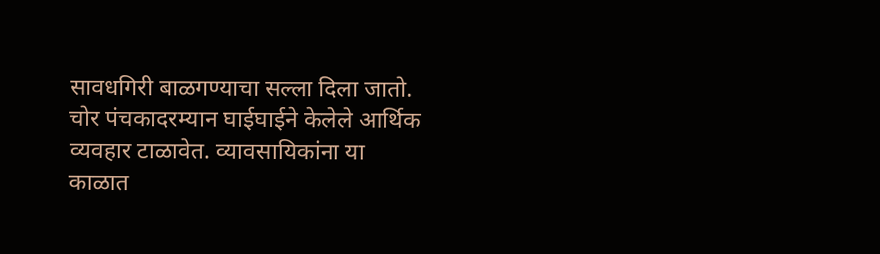सावधगिरी बाळगण्याचा सल्ला दिला जातो. चोर पंचकादरम्यान घाईघाईने केलेले आर्थिक व्यवहार टाळावेत. व्यावसायिकांना या काळात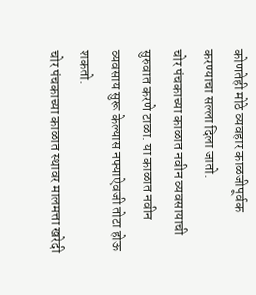कोणतेही मोठे व्यवहार काळजीपूर्वक करण्याचा सल्ला दिला जातो.
चोर पंचकाच्या काळात नवीन व्यवसायाची सुरुवात करणे टाळा. या काळात नवीन व्यवसाय सुरू केल्यास नफ्याऐवजी तोटा होऊ शकतो.
चोर पंचकाच्या काळात स्थावर मालमत्ता खरेदी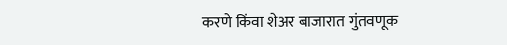करणे किंवा शेअर बाजारात गुंतवणूक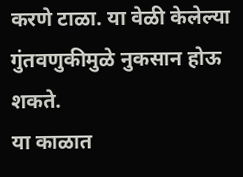करणे टाळा. या वेळी केलेल्या गुंतवणुकीमुळे नुकसान होऊ शकते.
या काळात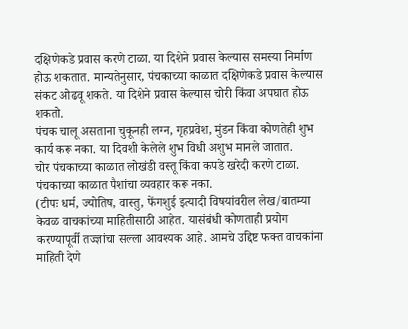दक्षिणेकडे प्रवास करणे टाळा. या दिशेने प्रवास केल्यास समस्या निर्माण होऊ शकतात. मान्यतेनुसार, पंचकाच्या काळात दक्षिणेकडे प्रवास केल्यास संकट ओढवू शकते. या दिशेने प्रवास केल्यास चोरी किंवा अपघात होऊ शकतो.
पंचक चालू असताना चुकूनही लग्न, गृहप्रवेश, मुंडन किंवा कोणतेही शुभ कार्य करू नका. या दिवशी केलेले शुभ विधी अशुभ मानले जातात.
चोर पंचकाच्या काळात लोखंडी वस्तू किंवा कपडे खरेदी करणे टाळा.
पंचकाच्या काळात पैशांचा व्यवहार करू नका.
(टीपः धर्म, ज्योतिष, वास्तु, फेंगशुई इत्यादी विषयांवरील लेख/बातम्या केवळ वाचकांच्या माहितीसाठी आहेत. यासंबंधी कोणताही प्रयोग करण्यापूर्वी तज्ज्ञांचा सल्ला आवश्यक आहे. आमचे उद्दिष्ट फक्त वाचकांना माहिती देणे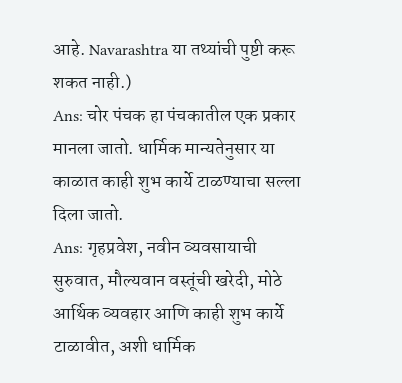आहे. Navarashtra या तथ्यांची पुष्टी करू शकत नाही.)
Ans: चोर पंचक हा पंचकातील एक प्रकार मानला जातो. धार्मिक मान्यतेनुसार या काळात काही शुभ कार्ये टाळण्याचा सल्ला दिला जातो.
Ans: गृहप्रवेश, नवीन व्यवसायाची सुरुवात, मौल्यवान वस्तूंची खरेदी, मोठे आर्थिक व्यवहार आणि काही शुभ कार्ये टाळावीत, अशी धार्मिक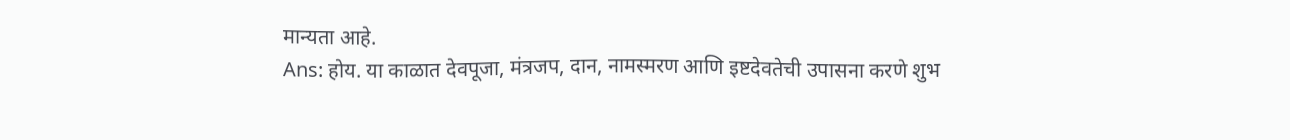मान्यता आहे.
Ans: होय. या काळात देवपूजा, मंत्रजप, दान, नामस्मरण आणि इष्टदेवतेची उपासना करणे शुभ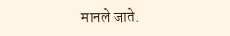मानले जाते.